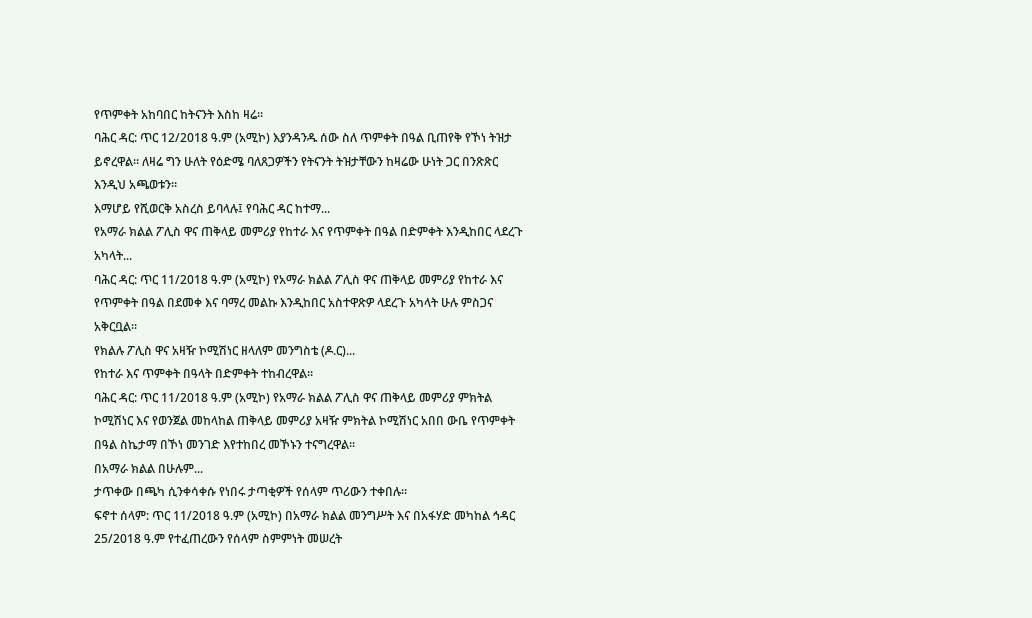የጥምቀት አከባበር ከትናንት እስከ ዛሬ።
ባሕር ዳር: ጥር 12/2018 ዓ.ም (አሚኮ) እያንዳንዱ ሰው ስለ ጥምቀት በዓል ቢጠየቅ የኾነ ትዝታ ይኖረዋል። ለዛሬ ግን ሁለት የዕድሜ ባለጸጋዎችን የትናንት ትዝታቸውን ከዛሬው ሁነት ጋር በንጽጽር እንዲህ አጫወቱን።
እማሆይ የሺወርቅ አስረስ ይባላሉ፤ የባሕር ዳር ከተማ...
የአማራ ክልል ፖሊስ ዋና ጠቅላይ መምሪያ የከተራ እና የጥምቀት በዓል በድምቀት እንዲከበር ላደረጉ አካላት...
ባሕር ዳር: ጥር 11/2018 ዓ.ም (አሚኮ) የአማራ ክልል ፖሊስ ዋና ጠቅላይ መምሪያ የከተራ እና የጥምቀት በዓል በደመቀ እና ባማረ መልኩ እንዲከበር አስተዋጽዎ ላደረጉ አካላት ሁሉ ምስጋና አቅርቧል።
የክልሉ ፖሊስ ዋና አዛዥ ኮሚሽነር ዘላለም መንግስቴ (ዶ.ር)...
የከተራ እና ጥምቀት በዓላት በድምቀት ተከብረዋል።
ባሕር ዳር: ጥር 11/2018 ዓ.ም (አሚኮ) የአማራ ክልል ፖሊስ ዋና ጠቅላይ መምሪያ ምክትል ኮሚሽነር እና የወንጀል መከላከል ጠቅላይ መምሪያ አዛዥ ምክትል ኮሚሽነር አበበ ውቤ የጥምቀት በዓል ስኬታማ በኾነ መንገድ እየተከበረ መኾኑን ተናግረዋል።
በአማራ ክልል በሁሉም...
ታጥቀው በጫካ ሲንቀሳቀሱ የነበሩ ታጣቂዎች የሰላም ጥሪውን ተቀበሉ።
ፍኖተ ሰላም: ጥር 11/2018 ዓ.ም (አሚኮ) በአማራ ክልል መንግሥት እና በአፋሃድ መካከል ኅዳር 25/2018 ዓ.ም የተፈጠረውን የሰላም ስምምነት መሠረት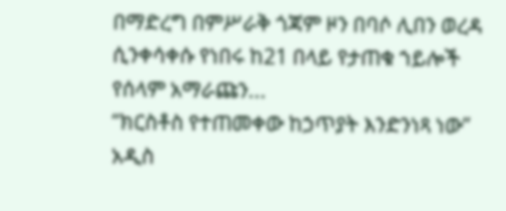በማድረግ በምሥራቅ ጎጃም ዞን በባሶ ሊበን ወረዳ ሲንቀሳቀሱ የነበሩ ከ21 በላይ የታጠቁ ኀይሎች የሰላም አማራጩን...
“ክርስቶስ የተጠመቀው ከኃጥያት እንድንነጻ ነው”
አዲስ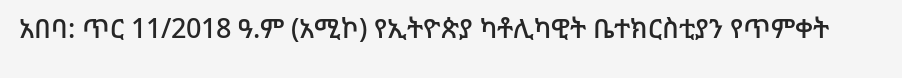አበባ: ጥር 11/2018 ዓ.ም (አሚኮ) የኢትዮጵያ ካቶሊካዊት ቤተክርስቲያን የጥምቀት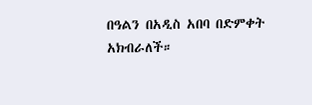በዓልን በአዲስ አበባ በድምቀት አክብራለች።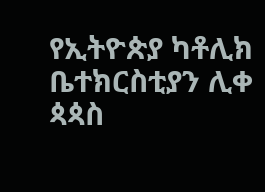የኢትዮጵያ ካቶሊክ ቤተክርስቲያን ሊቀ ጳጳስ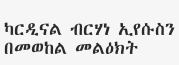ካርዲናል ብርሃነ ኢየሱስን በመወከል መልዕክት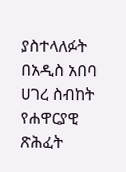ያስተላለፉት በአዲስ አበባ ሀገረ ስብከት የሐዋርያዊ ጽሕፈት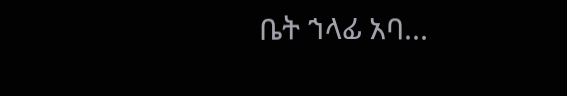ቤት ኀላፊ አባ...